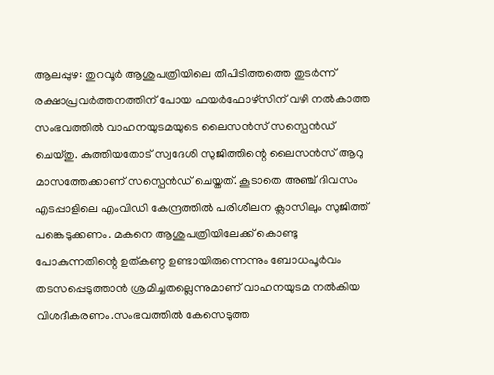ആലപ്പുഴ: തുറവൂർ ആശുപത്രിയിലെ തീപിടിത്തത്തെ തുടർന്ന് രക്ഷാപ്രവർത്തനത്തിന് പോയ ഫയർഫോഴ്സിന് വഴി നൽകാത്ത സംഭവത്തിൽ വാഹനയുടമയുടെ ലൈസൻസ് സസ്പെൻഡ് ചെയ്തു. കുത്തിയതോട് സ്വദേശി സുജിത്തിന്റെ ലൈസൻസ് ആറു മാസത്തേക്കാണ് സസ്പെൻഡ് ചെയ്തത്. കൂടാതെ അഞ്ച് ദിവസം എടപ്പാളിലെ എംവിഡി കേന്ദ്രത്തിൽ പരിശീലന ക്ലാസിലും സുജിത്ത് പങ്കെടുക്കണം. മകനെ ആശുപത്രിയിലേക്ക് കൊണ്ടു പോകുന്നതിന്റെ ഉത്കണ്ഠ ഉണ്ടായിരുന്നെന്നും ബോധപൂർവം തടസപ്പെടുത്താൻ ശ്രമിച്ചതല്ലെന്നുമാണ് വാഹനയുടമ നൽകിയ വിശദീകരണം.സംഭവത്തിൽ കേസെടുത്ത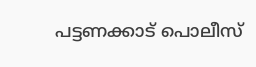പട്ടണക്കാട് പൊലീസ്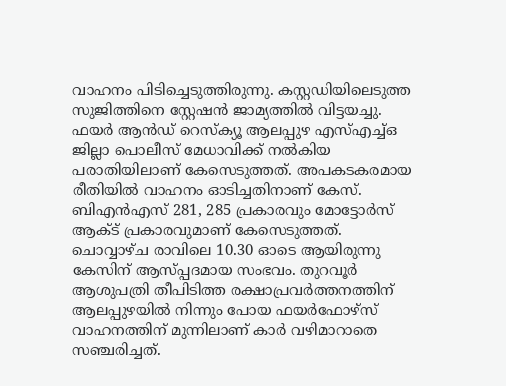വാഹനം പിടിച്ചെടുത്തിരുന്നു. കസ്റ്റഡിയിലെടുത്ത സുജിത്തിനെ സ്റ്റേഷൻ ജാമ്യത്തിൽ വിട്ടയച്ചു. ഫയർ ആൻഡ് റെസ്ക്യൂ ആലപ്പുഴ എസ്എച്ച്ഒ ജില്ലാ പൊലീസ് മേധാവിക്ക് നൽകിയ പരാതിയിലാണ് കേസെടുത്തത്. അപകടകരമായ രീതിയിൽ വാഹനം ഓടിച്ചതിനാണ് കേസ്. ബിഎൻഎസ് 281, 285 പ്രകാരവും മോട്ടോർസ് ആക്ട് പ്രകാരവുമാണ് കേസെടുത്തത്. ചൊവ്വാഴ്ച രാവിലെ 10.30 ഓടെ ആയിരുന്നു കേസിന് ആസ്പ്പദമായ സംഭവം. തുറവൂർ ആശുപത്രി തീപിടിത്ത രക്ഷാപ്രവർത്തനത്തിന് ആലപ്പുഴയിൽ നിന്നും പോയ ഫയർഫോഴ്സ് വാഹനത്തിന് മുന്നിലാണ് കാർ വഴിമാറാതെ സഞ്ചരിച്ചത്.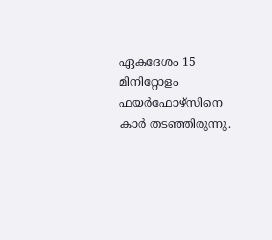ഏകദേശം 15 മിനിറ്റോളം ഫയർഫോഴ്സിനെ കാർ തടഞ്ഞിരുന്നു.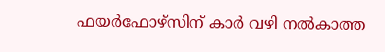ഫയർഫോഴ്സിന് കാർ വഴി നൽകാത്ത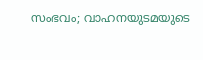സംഭവം; വാഹനയുടമയുടെ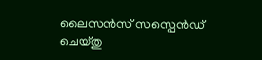ലൈസൻസ് സസ്പെൻഡ് ചെയ്തു